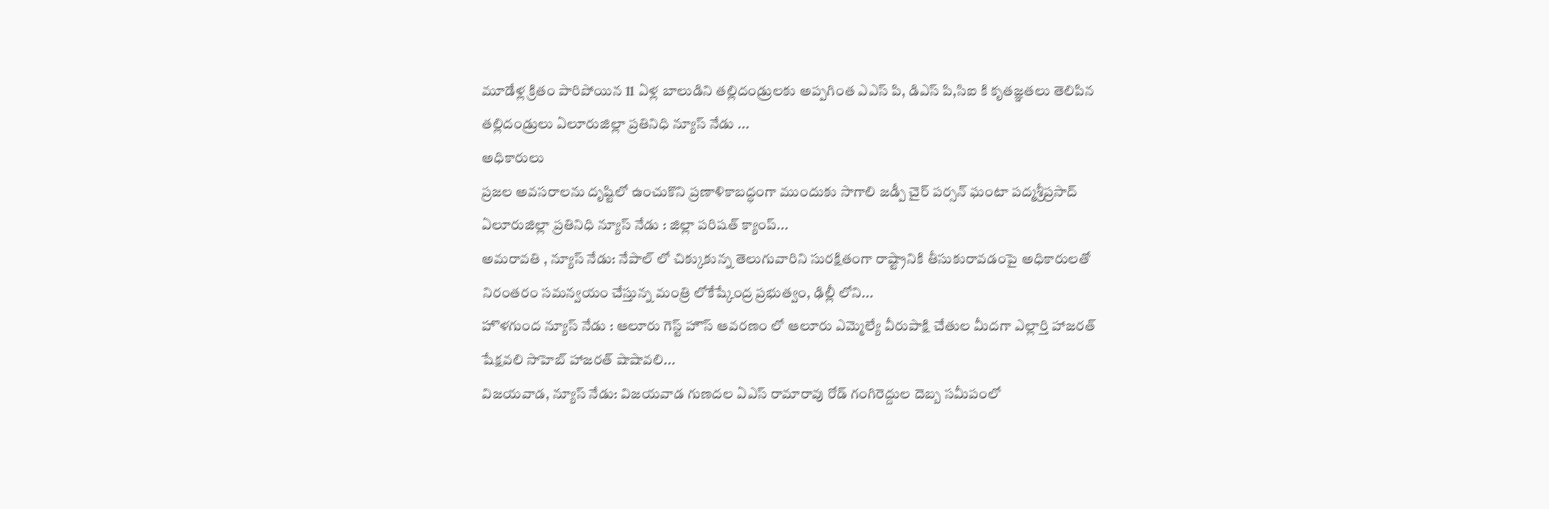మూడేళ్ల క్రితం పారిపోయిన 11 ఏళ్ల బాలుడిని తల్లిదండ్రులకు అప్పగింత ఎఎస్ పి, డిఎస్ పి,సిఐ కి కృతజ్ఞతలు తెలిపిన తల్లిదండ్రులు ఏలూరుజిల్లా ప్రతినిధి న్యూస్ నేడు ...
అధికారులు
ప్రజల అవసరాలను దృష్టిలో ఉంచుకొని ప్రణాళికాబద్ధంగా ముందుకు సాగాలి జడ్పీ చైర్ పర్సన్ ఘంటా పద్మశ్రీప్రసాద్ ఏలూరుజిల్లా ప్రతినిధి న్యూస్ నేడు : జిల్లా పరిషత్ క్యాంప్...
అమరావతి , న్యూస్ నేడు: నేపాల్ లో చిక్కుకున్న తెలుగువారిని సురక్షితంగా రాష్ట్రానికి తీసుకురావడంపై అధికారులతో నిరంతరం సమన్వయం చేస్తున్న మంత్రి లోకేష్కేంద్ర ప్రభుత్వం, ఢిల్లీ లోని...
హొళగుంద న్యూస్ నేడు : ఆలూరు గెస్ట్ హౌస్ ఆవరణం లో ఆలూరు ఎమ్మెల్యే వీరుపాక్షి చేతుల మీదగా ఎల్లార్తి హాజరత్ షేక్షవలి సాహెబ్ హాజరత్ షాషావలి...
విజయవాడ, న్యూస్ నేడు: విజయవాడ గుణదల ఏఎస్ రామారావు రోడ్ గంగిరెద్దుల దెబ్బ సమీపంలో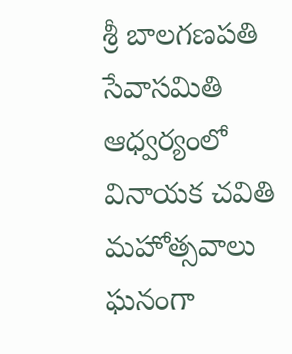శ్రీ బాలగణపతి సేవాసమితి ఆధ్వర్యంలో వినాయక చవితి మహోత్సవాలు ఘనంగా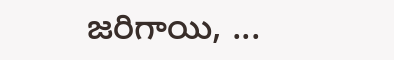జరిగాయి, ...